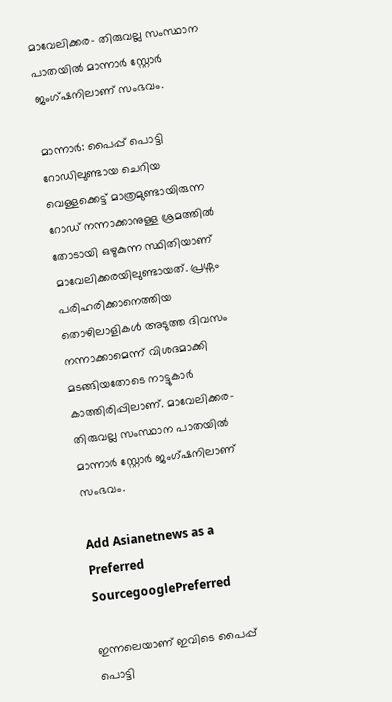മാവേലിക്കര- തിരുവല്ല സംസ്ഥാന പാതയിൽ മാന്നാർ സ്റ്റോർ ജംഗ്ഷനിലാണ് സംഭവം.

മാന്നാർ: പൈപ്പ് പൊട്ടി റോഡിലുണ്ടായ ചെറിയ വെള്ളക്കെട്ട് മാത്രമുണ്ടായിരുന്ന റോഡ് നന്നാക്കാനുള്ള ശ്രമത്തിൽ തോടായി ഒഴുകുന്ന സ്ഥിതിയാണ് മാവേലിക്കരയിലുണ്ടായത്. പ്രശ്നം പരിഹരിക്കാനെത്തിയ തൊഴിലാളികള്‍ അടുത്ത ദിവസം നന്നാക്കാമെന്ന് വിശദമാക്കി മടങ്ങിയതോടെ നാട്ടുകാര്‍ കാത്തിരിപ്പിലാണ്. മാവേലിക്കര- തിരുവല്ല സംസ്ഥാന പാതയിൽ മാന്നാർ സ്റ്റോർ ജംഗ്ഷനിലാണ് സംഭവം.

Add Asianetnews as a Preferred SourcegooglePreferred

ഇന്നലെയാണ് ഇവിടെ പൈപ്പ് പൊട്ടി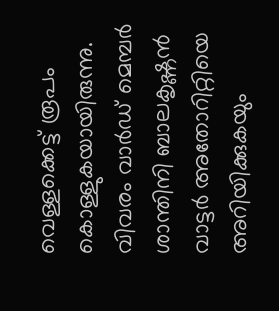വെള്ളക്കെട്ട് രൂപം കൊള്ളുകയായിരുന്നു. വിവരം വാര്‍ഡ് മെമ്പര്‍ ശാന്തിനി ബാലകൃഷ്ണന്‍ വാട്ടര്‍ അതോറിറ്റിയെ അറിയിക്കുകയും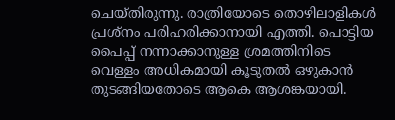ചെയ്തിരുന്നു. രാത്രിയോടെ തൊഴിലാളികള്‍ പ്രശ്നം പരിഹരിക്കാനായി എത്തി. പൊട്ടിയ പൈപ്പ് നന്നാക്കാനുള്ള ശ്രമത്തിനിടെ വെള്ളം അധികമായി കൂടുതൽ ഒഴുകാൻ തുടങ്ങിയതോടെ ആകെ ആശങ്കയായി.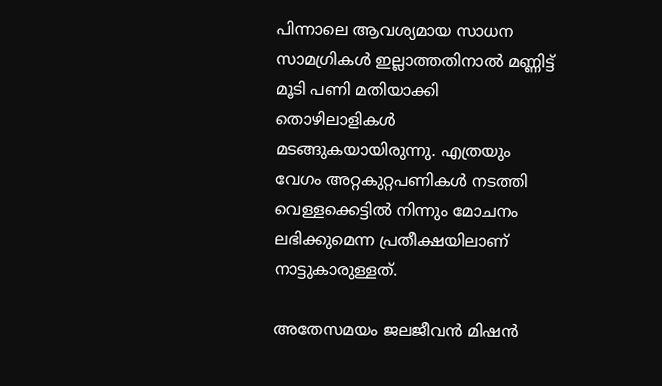പിന്നാലെ ആവശ്യമായ സാധന സാമഗ്രികൾ ഇല്ലാത്തതിനാൽ മണ്ണിട്ട് മൂടി പണി മതിയാക്കി തൊഴിലാളികൾ മടങ്ങുകയായിരുന്നു. എത്രയും വേഗം അറ്റകുറ്റപണികൾ നടത്തി വെള്ളക്കെട്ടിൽ നിന്നും മോചനം ലഭിക്കുമെന്ന പ്രതീക്ഷയിലാണ് നാട്ടുകാരുള്ളത്.

അതേസമയം ജലജീവൻ മിഷൻ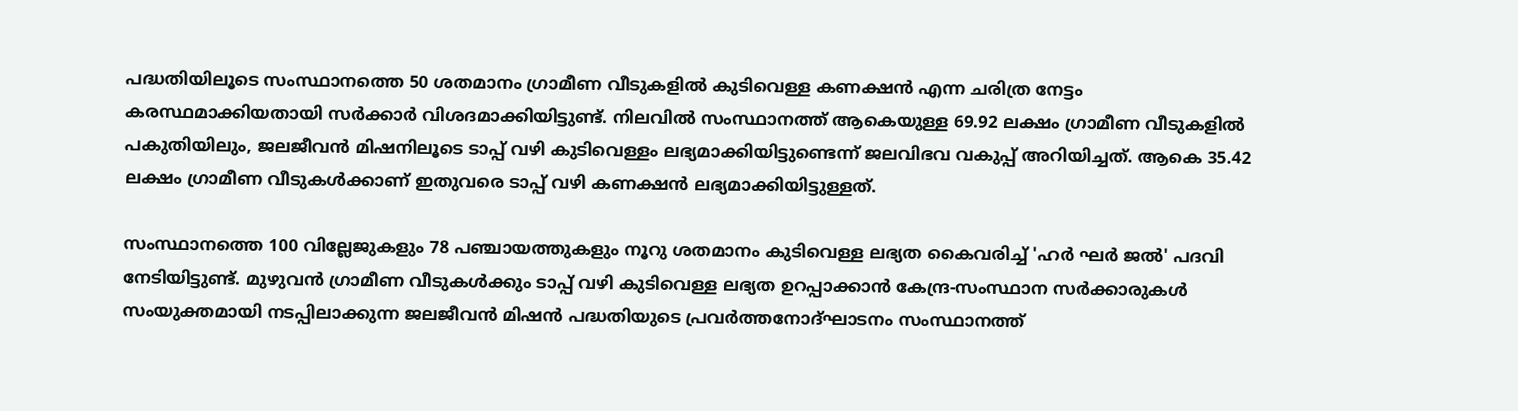പദ്ധതിയിലൂടെ സംസ്ഥാനത്തെ 50 ശതമാനം ഗ്രാമീണ വീടുകളിൽ കുടിവെള്ള കണക്ഷൻ എന്ന ചരിത്ര നേട്ടം കരസ്ഥമാക്കിയതായി സര്‍ക്കാര്‍ വിശദമാക്കിയിട്ടുണ്ട്. നിലവിൽ സംസ്ഥാനത്ത് ആകെയുള്ള 69.92 ലക്ഷം ഗ്രാമീണ വീടുകളിൽ പകുതിയിലും, ജലജീവൻ മിഷനിലൂടെ ടാപ്പ് വഴി കുടിവെള്ളം ലഭ്യമാക്കിയിട്ടുണ്ടെന്ന് ജലവിഭവ വകുപ്പ് അറിയിച്ചത്. ആകെ 35.42 ലക്ഷം ഗ്രാമീണ വീടുകൾക്കാണ് ഇതുവരെ ടാപ്പ് വഴി കണക്ഷന്‍ ലഭ്യമാക്കിയിട്ടുള്ളത്.

സംസ്ഥാനത്തെ 100 വില്ലേജുകളും 78 പഞ്ചായത്തുകളും നൂറു ശതമാനം കുടിവെള്ള ലഭ്യത കൈവരിച്ച് 'ഹർ ഘർ ജൽ' പദവി നേടിയിട്ടുണ്ട്. മുഴുവൻ ഗ്രാമീണ വീടുകൾക്കും ടാപ്പ് വഴി കുടിവെള്ള ലഭ്യത ഉറപ്പാക്കാൻ കേന്ദ്ര-സംസ്ഥാന സർക്കാരുകൾ സംയുക്തമായി നടപ്പിലാക്കുന്ന ജലജീവൻ മിഷൻ പദ്ധതിയുടെ പ്രവർത്തനോദ്ഘാടനം സംസ്ഥാനത്ത്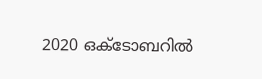2020 ഒക്ടോബറിൽ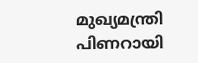മുഖ്യമന്ത്രി പിണറായി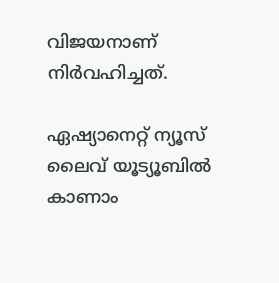വിജയനാണ് നിർവഹിച്ചത്.

ഏഷ്യാനെറ്റ് ന്യൂസ് ലൈവ് യൂട്യൂബിൽ കാണാം